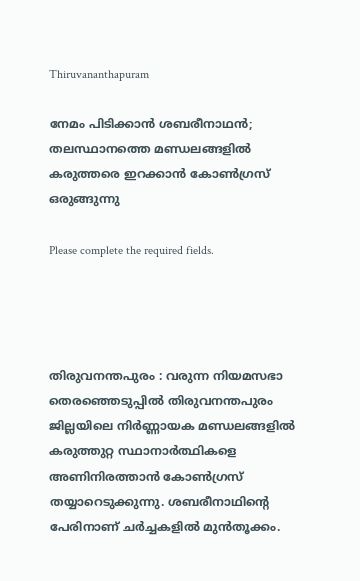Thiruvananthapuram

നേമം പിടിക്കാൻ ശബരീനാഥൻ; തലസ്ഥാനത്തെ മണ്ഡലങ്ങളിൽ കരുത്തരെ ഇറക്കാൻ കോൺഗ്രസ് ഒരുങ്ങുന്നു

Please complete the required fields.




തിരുവനന്തപുരം : വരുന്ന നിയമസഭാ തെരഞ്ഞെടുപ്പിൽ തിരുവനന്തപുരം ജില്ലയിലെ നിർണ്ണായക മണ്ഡലങ്ങളിൽ കരുത്തുറ്റ സ്ഥാനാർത്ഥികളെ അണിനിരത്താൻ കോൺഗ്രസ് തയ്യാറെടുക്കുന്നു. ശബരീനാഥിൻ്റെ പേരിനാണ് ചര്‍ച്ചകളില്‍ മുന്‍തൂക്കം.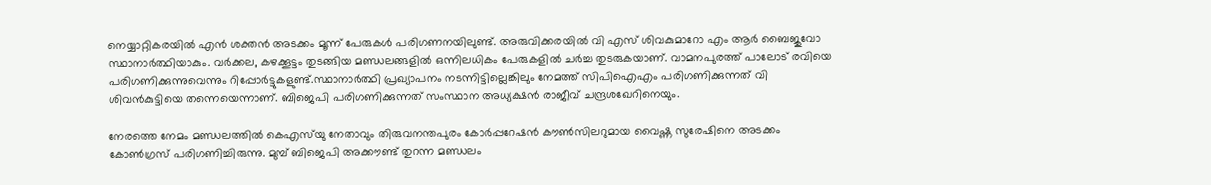നെയ്യാറ്റികരയില്‍ എന്‍ ശക്തന്‍ അടക്കം മൂന്ന് പേരുകള്‍ പരിഗണനയിലുണ്ട്. അരുവിക്കരയില്‍ വി എസ് ശിവകുമാറോ എം ആര്‍ ബൈജുവോ സ്ഥാനാര്‍ത്ഥിയാകും. വര്‍ക്കല, കഴക്കൂട്ടം തുടങ്ങിയ മണ്ഡലങ്ങളില്‍ ഒന്നിലധികം പേരുകളിൽ ചര്‍ച്ച തുടരുകയാണ്. വാമനപുരത്ത് പാലോട് രവിയെ പരിഗണിക്കുന്നുവെന്നും റിപ്പോർട്ടുകളുണ്ട്.സ്ഥാനാർത്ഥി പ്രഖ്യാപനം നടന്നിട്ടില്ലെങ്കിലും നേമത്ത് സിപിഐഎം പരിഗണിക്കുന്നത് വി ശിവൻകുട്ടിയെ തന്നെയെന്നാണ്. ബിജെപി പരിഗണിക്കുന്നത് സംസ്ഥാന അധ്യക്ഷൻ രാജീവ് ചന്ദ്രശഖേറിനെയും.

നേരത്തെ നേമം മണ്ഡലത്തിൽ കെഎസ്‌യു നേതാവും തിരുവനന്തപുരം കോര്‍പ്പറേഷന്‍ കൗണ്‍സിലറുമായ വൈഷ്ണ സുരേഷിനെ അടക്കം കോൺഗ്രസ് പരിഗണിച്ചിരുന്നു. മുമ്പ് ബിജെപി അക്കൗണ്ട് തുറന്ന മണ്ഡലം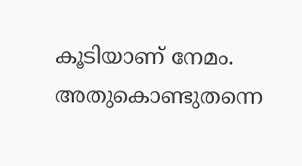കൂടിയാണ് നേമം. അതുകൊണ്ടുതന്നെ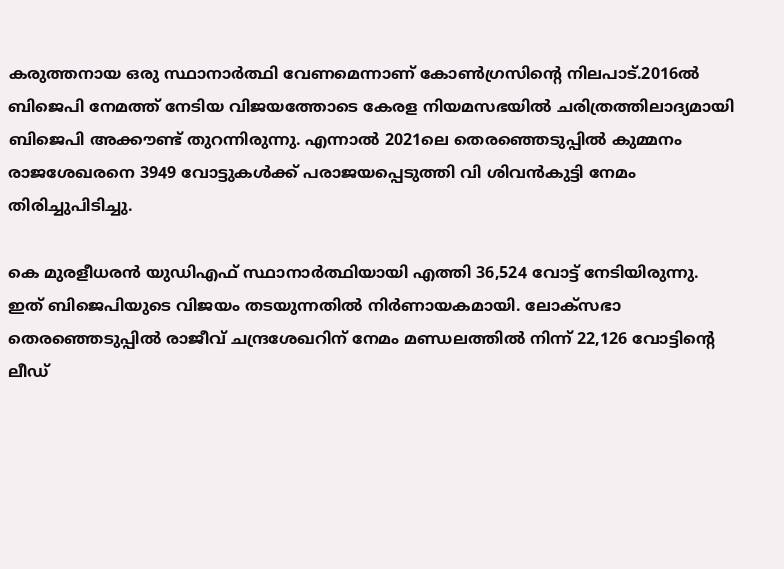കരുത്തനായ ഒരു സ്ഥാനാർത്ഥി വേണമെന്നാണ് കോൺഗ്രസിൻ്റെ നിലപാട്.2016ല്‍ ബിജെപി നേമത്ത് നേടിയ വിജയത്തോടെ കേരള നിയമസഭയില്‍ ചരിത്രത്തിലാദ്യമായി ബിജെപി അക്കൗണ്ട് തുറന്നിരുന്നു. എന്നാല്‍ 2021ലെ തെരഞ്ഞെടുപ്പില്‍ കുമ്മനം രാജശേഖരനെ 3949 വോട്ടുകള്‍ക്ക് പരാജയപ്പെടുത്തി വി ശിവന്‍കുട്ടി നേമം തിരിച്ചുപിടിച്ചു.

കെ മുരളീധരന്‍ യുഡിഎഫ് സ്ഥാനാര്‍ത്ഥിയായി എത്തി 36,524 വോട്ട് നേടിയിരുന്നു. ഇത് ബിജെപിയുടെ വിജയം തടയുന്നതില്‍ നിര്‍ണായകമായി. ലോക്‌സഭാ തെരഞ്ഞെടുപ്പില്‍ രാജീവ് ചന്ദ്രശേഖറിന് നേമം മണ്ഡലത്തില്‍ നിന്ന് 22,126 വോട്ടിന്റെ ലീഡ്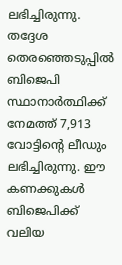ലഭിച്ചിരുന്നു. തദ്ദേശ തെരഞ്ഞെടുപ്പില്‍ ബിജെപി സ്ഥാനാർത്ഥിക്ക് നേമത്ത് 7,913 വോട്ടിന്റെ ലീഡും ലഭിച്ചിരുന്നു. ഈ കണക്കുകള്‍ ബിജെപിക്ക് വലിയ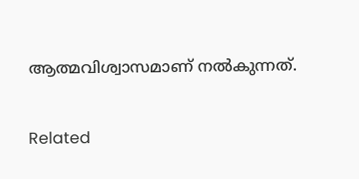ആത്മവിശ്വാസമാണ് നല്‍കുന്നത്.

Related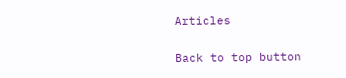Articles

Back to top button